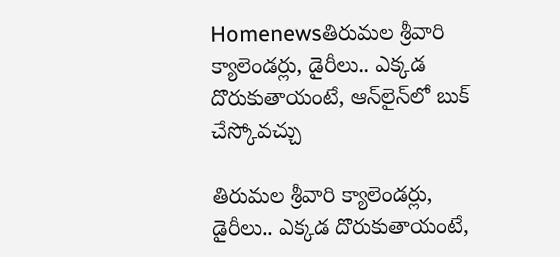Homenewsతిరుమల శ్రీవారి క్యాలెండర్లు, డైరీలు.. ఎక్కడ దొరుకుతాయంటే, ఆన్‌లైన్‌లో బుక్ చేస్కోవచ్చు

తిరుమల శ్రీవారి క్యాలెండర్లు, డైరీలు.. ఎక్కడ దొరుకుతాయంటే,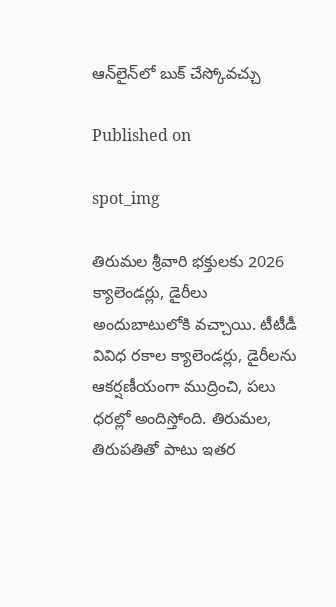ఆన్‌లైన్‌లో బుక్ చేస్కోవచ్చు

Published on

spot_img

తిరుమల శ్రీవారి భక్తులకు 2026 క్యాలెండర్లు, డైరీలు అందుబాటులోకి వచ్చాయి. టీటీడీ వివిధ రకాల క్యాలెండర్లు, డైరీలను ఆకర్షణీయంగా ముద్రించి, పలు ధరల్లో అందిస్తోంది. తిరుమల, తిరుపతితో పాటు ఇతర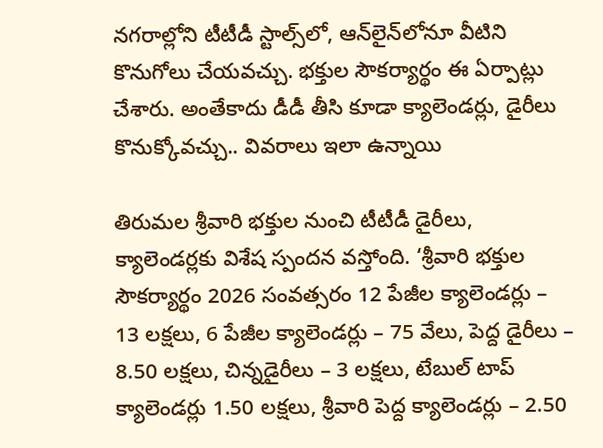నగరాల్లోని టీటీడీ స్టాల్స్‌లో, ఆన్‌లైన్‌లోనూ వీటిని కొనుగోలు చేయవచ్చు. భక్తుల సౌకర్యార్థం ఈ ఏర్పాట్లు చేశారు. అంతేకాదు డీడీ తీసి కూడా క్యాలెండర్లు, డైరీలు కొనుక్కోవచ్చు.. వివరాలు ఇలా ఉన్నాయి

తిరుమల శ్రీవారి భక్తుల నుంచి టీటీడీ డైరీలు, క్యాలెండర్లకు విశేష స్పంద‌న‌ వస్తోంది. ‘శ్రీవారి భక్తుల సౌకర్యార్థం 2026 సంవత్సరం 12 పేజీల క్యాలెండర్లు – 13 లక్షలు, 6 పేజీల క్యాలెండర్లు – 75 వేలు, పెద్ద డైరీలు – 8.50 లక్షలు, చిన్నడైరీలు – 3 లక్షలు, టేబుల్‌ టాప్‌ క్యాలెండర్లు 1.50 లక్షలు, శ్రీవారి పెద్ద క్యాలెండర్లు – 2.50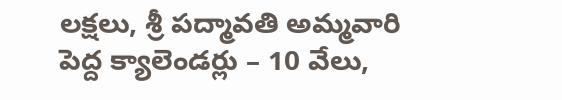లక్షలు, శ్రీ పద్మావతి అమ్మవారి పెద్ద క్యాలెండర్లు – 10 వేలు,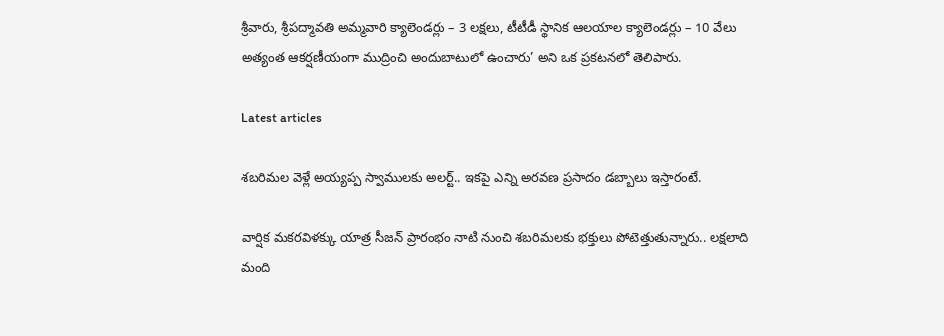శ్రీవారు, శ్రీపద్మావతి అమ్మవారి క్యాలెండర్లు – 3 లక్షలు, టీటీడీ స్థానిక ఆల‌యాల క్యాలెండర్లు – 10 వేలు అత్యంత ఆకర్షణీయంగా ముద్రించి అందుబాటులో ఉంచారు’ అని ఒక ప్రకటనలో తెలిపారు.

Latest articles

శబరిమల వెళ్లే అయ్యప్ప స్వాములకు అలర్ట్.. ఇకపై ఎన్ని అరవణ ప్రసాదం డబ్బాలు ఇస్తారంటే.

వార్షిక మకరవిళక్కు యాత్ర సీజన్ ప్రారంభం నాటి నుంచి శబరిమలకు భక్తులు పోటెత్తుతున్నారు.. లక్షలాది మంది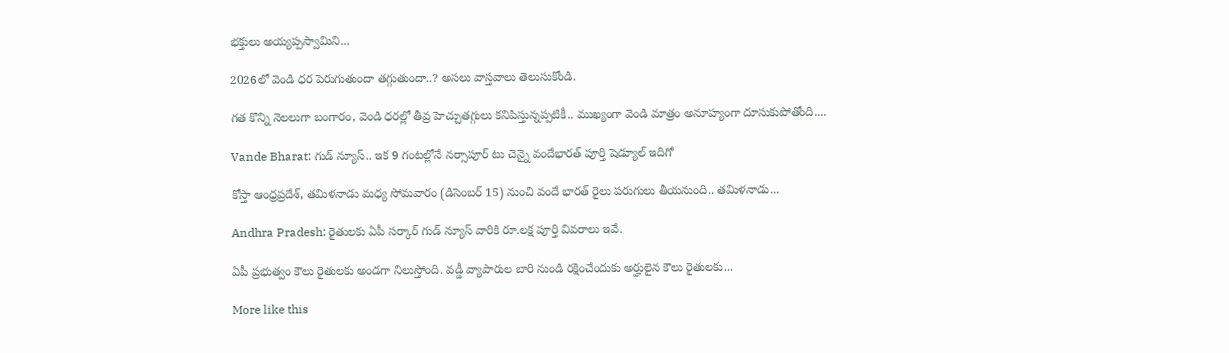భక్తులు అయ్యప్పస్వామిని...

2026లో వెండి ధర పెరుగుతుందా తగ్గుతుందా..? అసలు వాస్తవాలు తెలుసుకోండి.

గత కొన్ని నెలలుగా బంగారం, వెండి ధరల్లో తీవ్ర హెచ్చుతగ్గులు కనిపిస్తున్నప్పటికీ.. ముఖ్యంగా వెండి మాత్రం అనూహ్యంగా దూసుకుపోతోంది....

Vande Bharat: గుడ్ న్యూస్.. ఇక 9 గంటల్లోనే నర్సాపూర్ టు చెన్నై వందేభారత్ పూర్తి షెడ్యూల్ ఇదిగో

కోస్తా ఆంధ్రప్రదేశ్, తమిళనాడు మధ్య సోమవారం (డిసెంబర్ 15) నుంచి వందే భారత్ రైలు పరుగులు తీయనుంది.. తమిళనాడు...

Andhra Pradesh: రైతులకు ఏపీ సర్కార్ గుడ్ న్యూస్ వారికి రూ.లక్ష పూర్తి వివరాలు ఇవే.

ఏపీ ప్రభుత్వం కౌలు రైతులకు అండగా నిలుస్తోంది. వడ్డీ వ్యాపారుల బారి నుండి రక్షించేందుకు అర్హులైన కౌలు రైతులకు...

More like this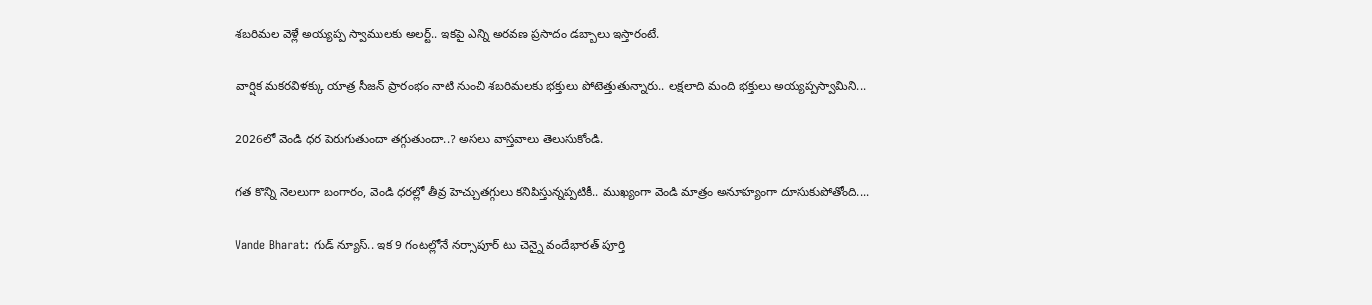శబరిమల వెళ్లే అయ్యప్ప స్వాములకు అలర్ట్.. ఇకపై ఎన్ని అరవణ ప్రసాదం డబ్బాలు ఇస్తారంటే.

వార్షిక మకరవిళక్కు యాత్ర సీజన్ ప్రారంభం నాటి నుంచి శబరిమలకు భక్తులు పోటెత్తుతున్నారు.. లక్షలాది మంది భక్తులు అయ్యప్పస్వామిని...

2026లో వెండి ధర పెరుగుతుందా తగ్గుతుందా..? అసలు వాస్తవాలు తెలుసుకోండి.

గత కొన్ని నెలలుగా బంగారం, వెండి ధరల్లో తీవ్ర హెచ్చుతగ్గులు కనిపిస్తున్నప్పటికీ.. ముఖ్యంగా వెండి మాత్రం అనూహ్యంగా దూసుకుపోతోంది....

Vande Bharat: గుడ్ న్యూస్.. ఇక 9 గంటల్లోనే నర్సాపూర్ టు చెన్నై వందేభారత్ పూర్తి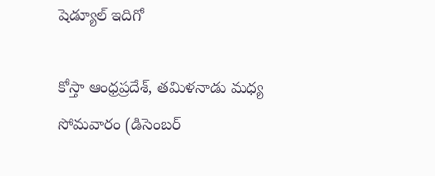షెడ్యూల్ ఇదిగో

కోస్తా ఆంధ్రప్రదేశ్, తమిళనాడు మధ్య సోమవారం (డిసెంబర్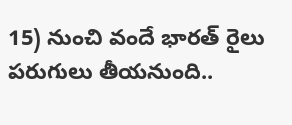15) నుంచి వందే భారత్ రైలు పరుగులు తీయనుంది..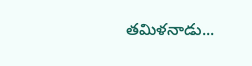తమిళనాడు...